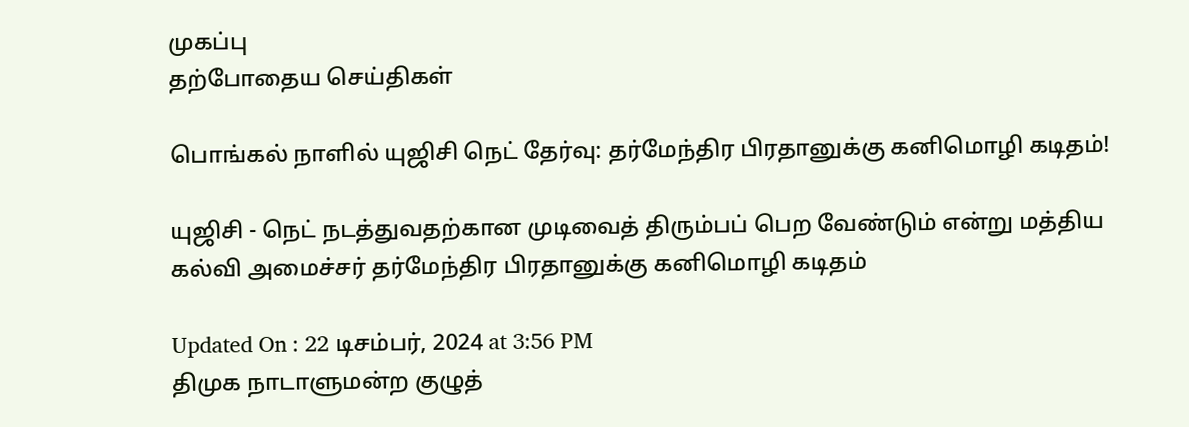முகப்பு
தற்போதைய செய்திகள்

பொங்கல் நாளில் யுஜிசி நெட் தேர்வு: தர்மேந்திர பிரதானுக்கு கனிமொழி கடிதம்!

யுஜிசி - நெட் நடத்துவதற்கான முடிவைத் திரும்பப் பெற வேண்டும் என்று மத்திய கல்வி அமைச்சர் தர்மேந்திர பிரதானுக்கு கனிமொழி கடிதம்

Updated On : 22 டிசம்பர், 2024 at 3:56 PM
திமுக நாடாளுமன்ற குழுத்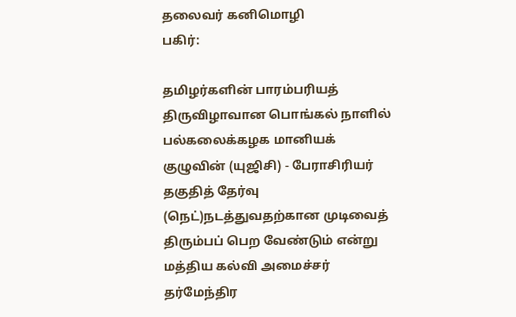தலைவர் கனிமொழி
பகிர்:

தமிழர்களின் பாரம்பரியத் திருவிழாவான பொங்கல் நாளில் பல்கலைக்கழக மானியக் குழுவின் (யுஜிசி) - பேராசிரியர் தகுதித் தேர்வு (நெட்)நடத்துவதற்கான முடிவைத் திரும்பப் பெற வேண்டும் என்று மத்திய கல்வி அமைச்சர் தர்மேந்திர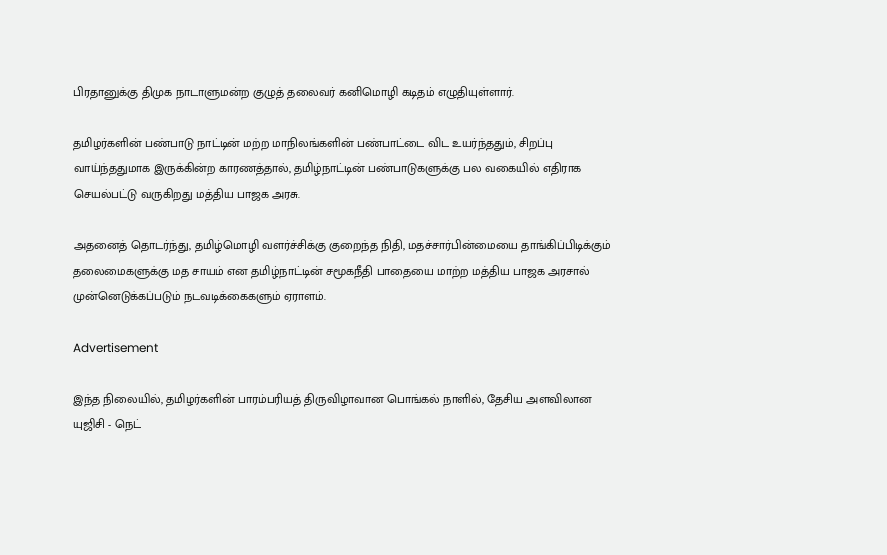பிரதானுக்கு திமுக நாடாளுமன்ற குழுத் தலைவர் கனிமொழி கடிதம் எழுதியுள்ளார்.

தமிழர்களின் பண்பாடு நாட்டின் மற்ற மாநிலங்களின் பண்பாட்டை விட உயர்ந்ததும், சிறப்பு வாய்ந்ததுமாக இருக்கின்ற காரணத்தால், தமிழ்நாட்டின் பண்பாடுகளுக்கு பல வகையில் எதிராக செயல்பட்டு வருகிறது மத்திய பாஜக அரசு.

அதனைத் தொடர்ந்து, தமிழ்மொழி வளர்ச்சிக்கு குறைந்த நிதி, மதச்சார்பின்மையை தாங்கிப்பிடிக்கும் தலைமைகளுக்கு மத சாயம் என தமிழ்நாட்டின் சமூகநீதி பாதையை மாற்ற மத்திய பாஜக அரசால் முன்னெடுக்கப்படும் நடவடிக்கைகளும் ஏராளம்.

Advertisement

இந்த நிலையில், தமிழர்களின் பாரம்பரியத் திருவிழாவான பொங்கல் நாளில், தேசிய அளவிலான யுஜிசி - நெட்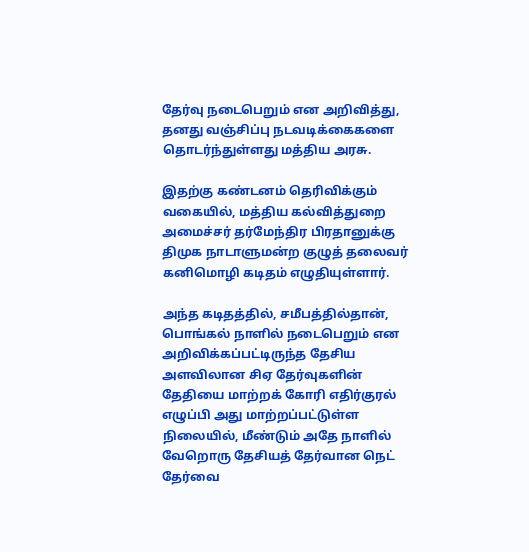தேர்வு நடைபெறும் என அறிவித்து, தனது வஞ்சிப்பு நடவடிக்கைகளை தொடர்ந்துள்ளது மத்திய அரசு.

இதற்கு கண்டனம் தெரிவிக்கும் வகையில், மத்திய கல்வித்துறை அமைச்சர் தர்மேந்திர பிரதானுக்கு திமுக நாடாளுமன்ற குழுத் தலைவர் கனிமொழி கடிதம் எழுதியுள்ளார்.

அந்த கடிதத்தில், சமீபத்தில்தான், பொங்கல் நாளில் நடைபெறும் என அறிவிக்கப்பட்டிருந்த தேசிய அளவிலான சிஏ தேர்வுகளின் தேதியை மாற்றக் கோரி எதிர்குரல் எழுப்பி அது மாற்றப்பட்டுள்ள நிலையில், மீண்டும் அதே நாளில் வேறொரு தேசியத் தேர்வான நெட் தேர்வை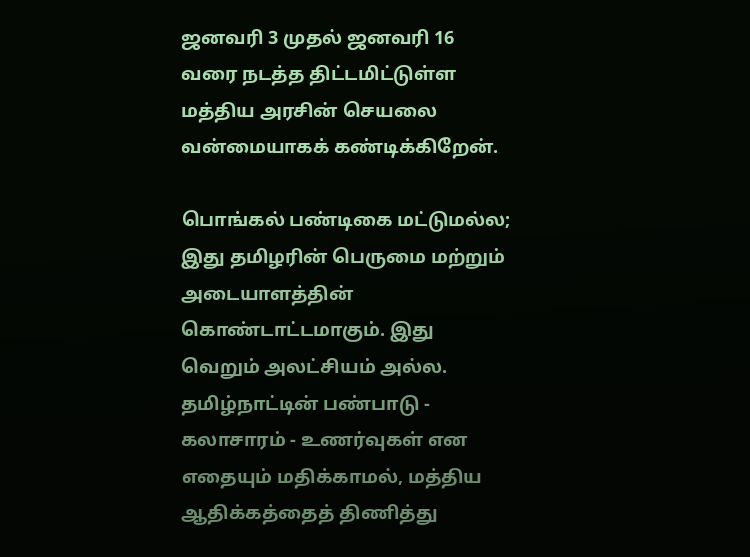ஜனவரி 3 முதல் ஜனவரி 16 வரை நடத்த திட்டமிட்டுள்ள மத்திய அரசின் செயலை வன்மையாகக் கண்டிக்கிறேன்.

பொங்கல் பண்டிகை மட்டுமல்ல; இது தமிழரின் பெருமை மற்றும் அடையாளத்தின் கொண்டாட்டமாகும். இது வெறும் அலட்சியம் அல்ல. தமிழ்நாட்டின் பண்பாடு - கலாசாரம் - உணர்வுகள் என எதையும் மதிக்காமல், மத்திய ஆதிக்கத்தைத் திணித்து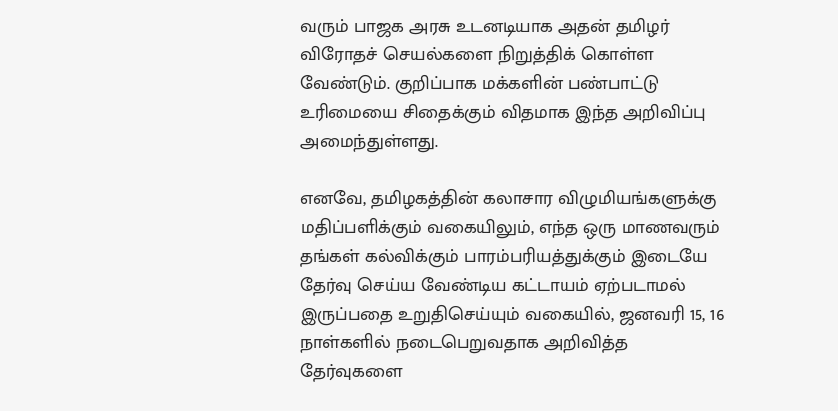வரும் பாஜக அரசு உடனடியாக அதன் தமிழர் விரோதச் செயல்களை நிறுத்திக் கொள்ள வேண்டும். குறிப்பாக மக்களின் பண்பாட்டு உரிமையை சிதைக்கும் விதமாக இந்த அறிவிப்பு அமைந்துள்ளது.

எனவே, தமிழகத்தின் கலாசார விழுமியங்களுக்கு மதிப்பளிக்கும் வகையிலும், எந்த ஒரு மாணவரும் தங்கள் கல்விக்கும் பாரம்பரியத்துக்கும் இடையே தேர்வு செய்ய வேண்டிய கட்டாயம் ஏற்படாமல் இருப்பதை உறுதிசெய்யும் வகையில், ஜனவரி 15, 16 நாள்களில் நடைபெறுவதாக அறிவித்த தேர்வுகளை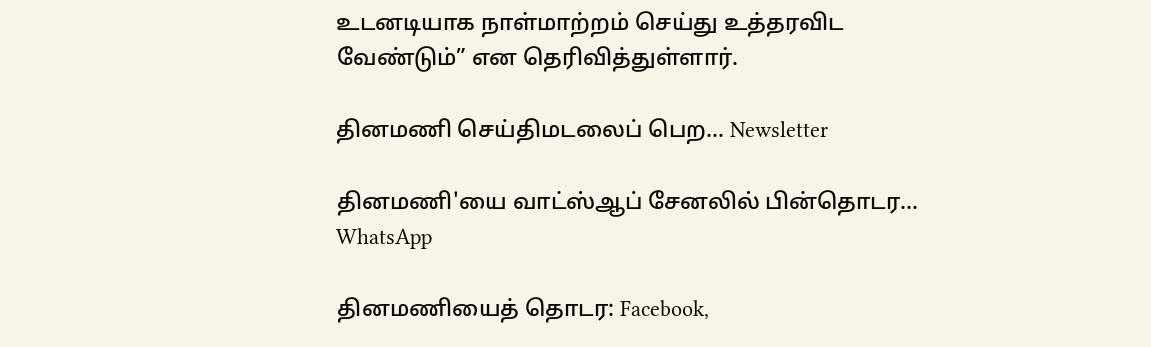உடனடியாக நாள்மாற்றம் செய்து உத்தரவிட வேண்டும்” என தெரிவித்துள்ளார்.

தினமணி செய்திமடலைப் பெற... Newsletter

தினமணி'யை வாட்ஸ்ஆப் சேனலில் பின்தொடர... WhatsApp

தினமணியைத் தொடர: Facebook,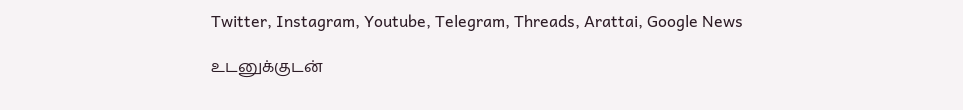Twitter, Instagram, Youtube, Telegram, Threads, Arattai, Google News

உடனுக்குடன்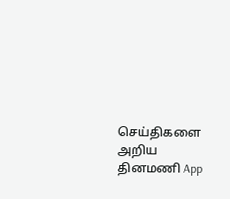செய்திகளை அறிய தினமணி App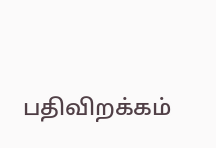பதிவிறக்கம்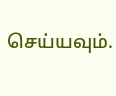செய்யவும்.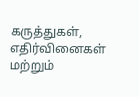கருத்துகள், எதிர்வினைகள் மற்றும்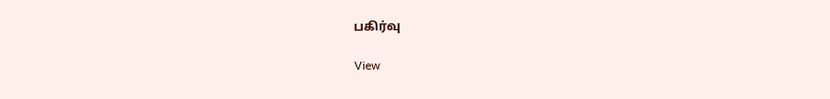பகிர்வு

View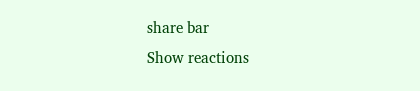share bar
Show reactions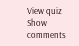View quiz
Show comments